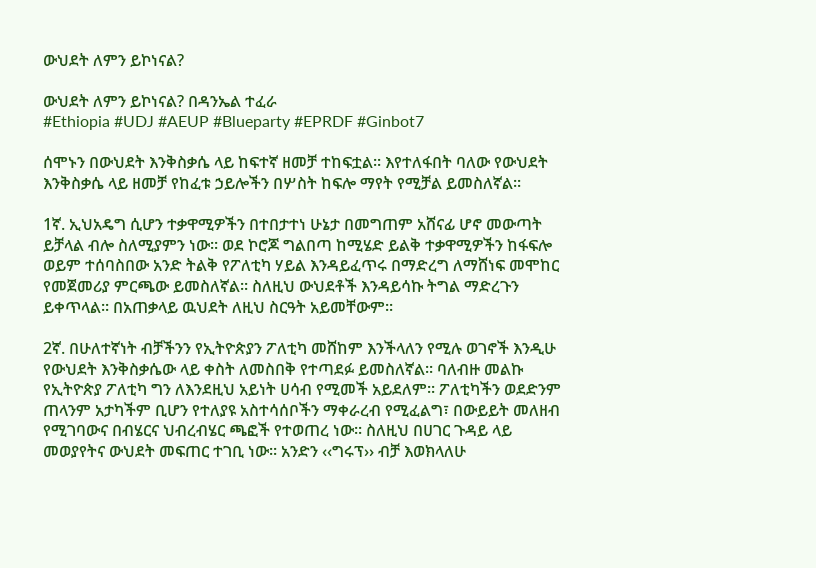ውህደት ለምን ይኮነናል?

ውህደት ለምን ይኮነናል? በዳንኤል ተፈራ
#Ethiopia #UDJ #AEUP #Blueparty #EPRDF #Ginbot7

ሰሞኑን በውህደት እንቅስቃሴ ላይ ከፍተኛ ዘመቻ ተከፍቷል፡፡ እየተለፋበት ባለው የውህደት እንቅስቃሴ ላይ ዘመቻ የከፈቱ ኃይሎችን በሦስት ከፍሎ ማየት የሚቻል ይመስለኛል፡፡

1ኛ. ኢህአዴግ ሲሆን ተቃዋሚዎችን በተበታተነ ሁኔታ በመግጠም አሸናፊ ሆኖ መውጣት ይቻላል ብሎ ስለሚያምን ነው፡፡ ወደ ኮሮጆ ግልበጣ ከሚሄድ ይልቅ ተቃዋሚዎችን ከፋፍሎ ወይም ተሰባስበው አንድ ትልቅ የፖለቲካ ሃይል እንዳይፈጥሩ በማድረግ ለማሸነፍ መሞከር የመጀመሪያ ምርጫው ይመስለኛል፡፡ ስለዚህ ውህደቶች እንዳይሳኩ ትግል ማድረጉን ይቀጥላል፡፡ በአጠቃላይ ዉህደት ለዚህ ስርዓት አይመቸውም፡፡

2ኛ. በሁለተኛነት ብቻችንን የኢትዮጵያን ፖለቲካ መሸከም እንችላለን የሚሉ ወገኖች እንዲሁ የውህደት እንቅስቃሴው ላይ ቀስት ለመስበቅ የተጣደፉ ይመስለኛል፡፡ ባለብዙ መልኩ የኢትዮጵያ ፖለቲካ ግን ለእንደዚህ አይነት ሀሳብ የሚመች አይደለም፡፡ ፖለቲካችን ወደድንም ጠላንም አታካችም ቢሆን የተለያዩ አስተሳሰቦችን ማቀራረብ የሚፈልግ፣ በውይይት መለዘብ የሚገባውና በብሄርና ህብረብሄር ጫፎች የተወጠረ ነው፡፡ ስለዚህ በሀገር ጉዳይ ላይ መወያየትና ውህደት መፍጠር ተገቢ ነው፡፡ አንድን ‹‹ግሩፕ›› ብቻ እወክላለሁ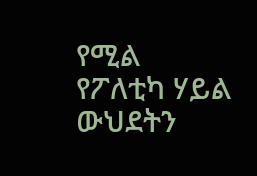የሚል የፖለቲካ ሃይል ውህደትን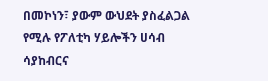በመኮነን፣ ያውም ውህደት ያስፈልጋል የሚሉ የፖለቲካ ሃይሎችን ሀሳብ ሳያከብርና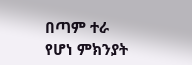በጣም ተራ የሆነ ምክንያት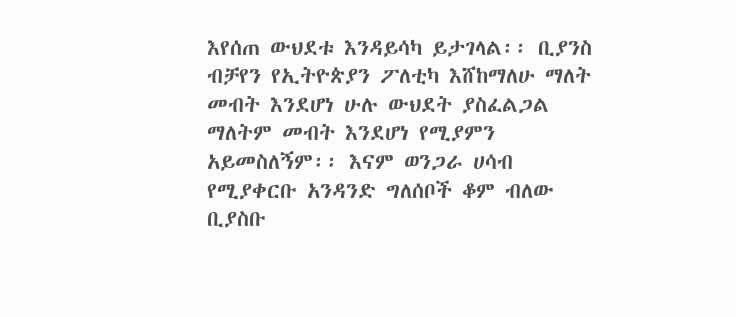እየሰጠ ውህደቱ እንዳይሳካ ይታገላል፡፡ ቢያንስ ብቻየን የኢትዮጵያን ፖለቲካ እሸከማለሁ ማለት መብት እንደሆነ ሁሉ ውህደት ያስፈልጋል ማለትም መብት እንደሆነ የሚያምን አይመስለኝም፡፡ እናም ወንጋራ ሀሳብ የሚያቀርቡ አንዳንድ ግለሰቦች ቆም ብለው ቢያስቡ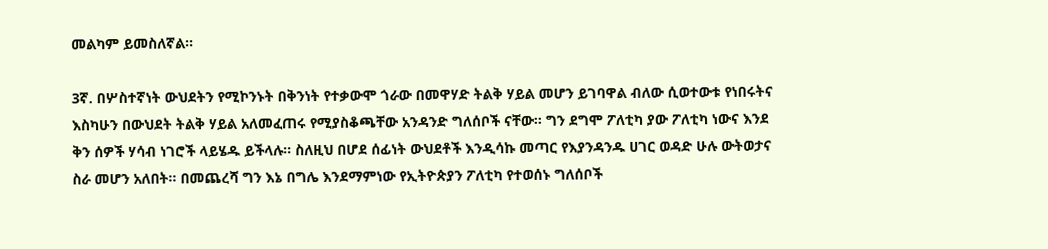መልካም ይመስለኛል፡፡

3ኛ. በሦስተኛነት ውህደትን የሚኮንኑት በቅንነት የተቃውሞ ጎራው በመዋሃድ ትልቅ ሃይል መሆን ይገባዋል ብለው ሲወተውቱ የነበሩትና እስካሁን በውህደት ትልቅ ሃይል አለመፈጠሩ የሚያስቆጫቸው አንዳንድ ግለሰቦች ናቸው፡፡ ግን ደግሞ ፖለቲካ ያው ፖለቲካ ነውና እንደ ቅን ሰዎች ሃሳብ ነገሮች ላይሄዱ ይችላሉ፡፡ ስለዚህ በሆደ ሰፊነት ውህደቶች እንዲሳኩ መጣር የእያንዳንዱ ሀገር ወዳድ ሁሉ ውትወታና ስራ መሆን አለበት፡፡ በመጨረሻ ግን እኔ በግሌ እንደማምነው የኢትዮጵያን ፖለቲካ የተወሰኑ ግለሰቦች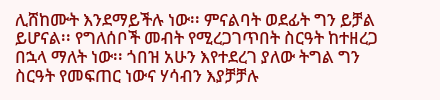ሊሸከሙት እንደማይችሉ ነው፡፡ ምናልባት ወደፊት ግን ይቻል ይሆናል፡፡ የግለሰቦች መብት የሚረጋገጥበት ስርዓት ከተዘረጋ በኋላ ማለት ነው፡፡ ጎበዝ አሁን እየተደረገ ያለው ትግል ግን ስርዓት የመፍጠር ነውና ሃሳብን እያቻቻሉ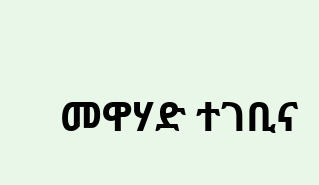መዋሃድ ተገቢና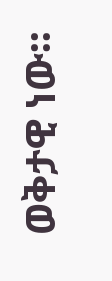ወቅታዊ ነው፡፡